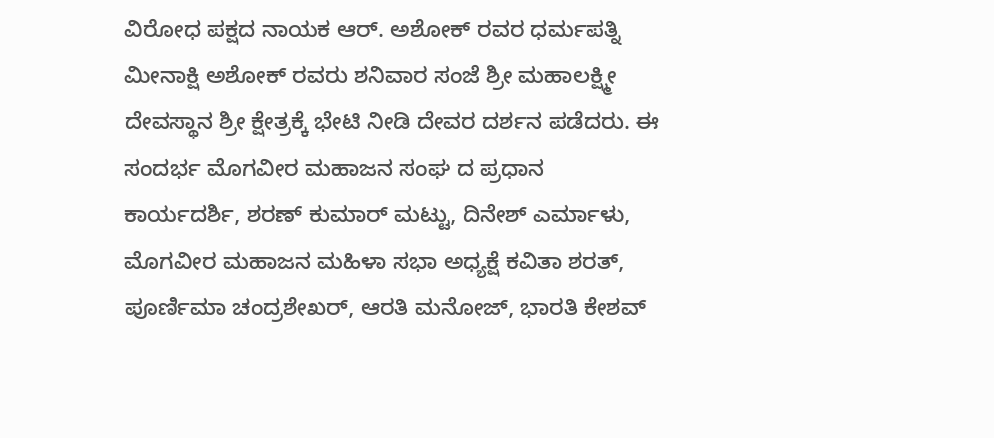ವಿರೋಧ ಪಕ್ಷದ ನಾಯಕ ಆರ್. ಅಶೋಕ್ ರವರ ಧರ್ಮಪತ್ನಿ ಮೀನಾಕ್ಷಿ ಅಶೋಕ್ ರವರು ಶನಿವಾರ ಸಂಜೆ ಶ್ರೀ ಮಹಾಲಕ್ಷ್ಮೀ ದೇವಸ್ಥಾನ ಶ್ರೀ ಕ್ಷೇತ್ರಕ್ಕೆ ಭೇಟಿ ನೀಡಿ ದೇವರ ದರ್ಶನ ಪಡೆದರು. ಈ ಸಂದರ್ಭ ಮೊಗವೀರ ಮಹಾಜನ ಸಂಘ ದ ಪ್ರಧಾನ ಕಾರ್ಯದರ್ಶಿ, ಶರಣ್ ಕುಮಾರ್ ಮಟ್ಟು, ದಿನೇಶ್ ಎರ್ಮಾಳು, ಮೊಗವೀರ ಮಹಾಜನ ಮಹಿಳಾ ಸಭಾ ಅಧ್ಯಕ್ಷೆ ಕವಿತಾ ಶರತ್, ಪೂರ್ಣಿಮಾ ಚಂದ್ರಶೇಖರ್, ಆರತಿ ಮನೋಜ್, ಭಾರತಿ ಕೇಶವ್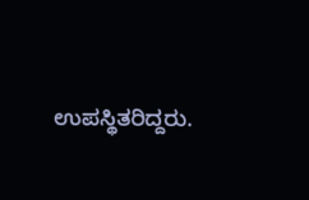ಉಪಸ್ಥಿತರಿದ್ದರು.